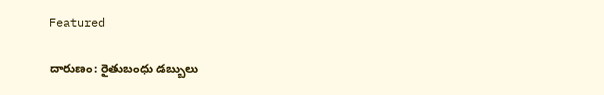Featured

దారుణం: రైతుబంధు డబ్బులు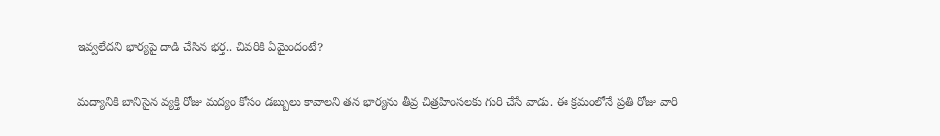ఇవ్వలేదని భార్యపై దాడి చేసిన భర్త.. చివరికి ఏమైందంటే?

మద్యానికి బానిసైన వ్యక్తి రోజు మద్యం కోసం డబ్బులు కావాలని తన భార్యను తీవ్ర చిత్రహింసలకు గురి చేసే వాడు. ఈ క్రమంలోనే ప్రతి రోజు వారి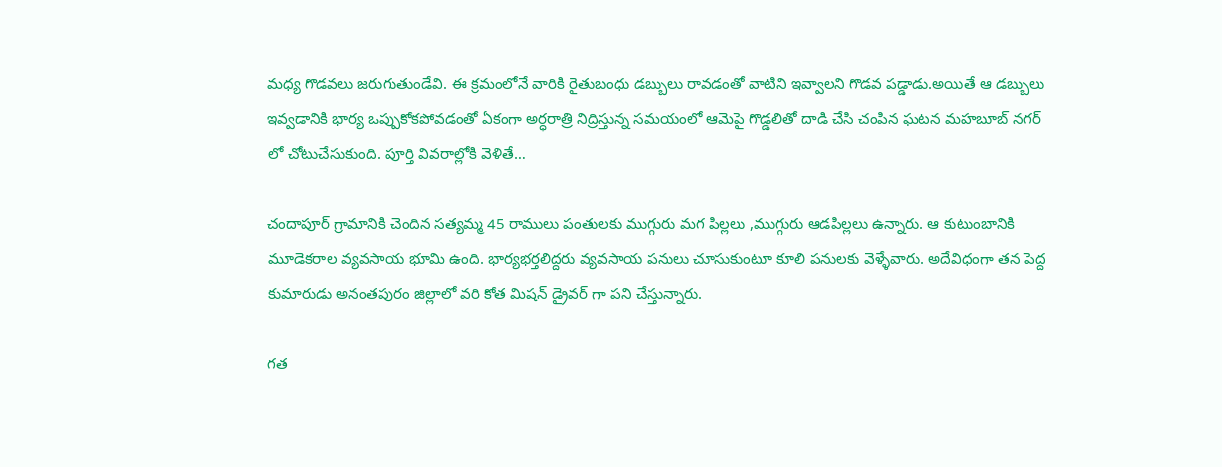మధ్య గొడవలు జరుగుతుండేవి. ఈ క్రమంలోనే వారికి రైతుబంధు డబ్బులు రావడంతో వాటిని ఇవ్వాలని గొడవ పడ్డాడు.అయితే ఆ డబ్బులు ఇవ్వడానికి భార్య ఒప్పుకోకపోవడంతో ఏకంగా అర్ధరాత్రి నిద్రిస్తున్న సమయంలో ఆమెపై గొడ్డలితో దాడి చేసి చంపిన ఘటన మహబూబ్ నగర్ లో చోటుచేసుకుంది. పూర్తి వివరాల్లోకి వెళితే…

చందాపూర్ గ్రామానికి చెందిన సత్యమ్మ 45 రాములు పంతులకు ముగ్గురు మగ పిల్లలు ,ముగ్గురు ఆడపిల్లలు ఉన్నారు. ఆ కుటుంబానికి మూడెకరాల వ్యవసాయ భూమి ఉంది. భార్యభర్తలిద్దరు వ్యవసాయ పనులు చూసుకుంటూ కూలి పనులకు వెళ్ళేవారు. అదేవిధంగా తన పెద్ద కుమారుడు అనంతపురం జిల్లాలో వరి కోత మిషన్ డ్రైవర్ గా పని చేస్తున్నారు.

గత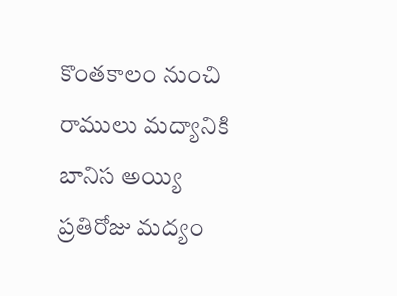కొంతకాలం నుంచి రాములు మద్యానికి బానిస అయ్యి ప్రతిరోజు మద్యం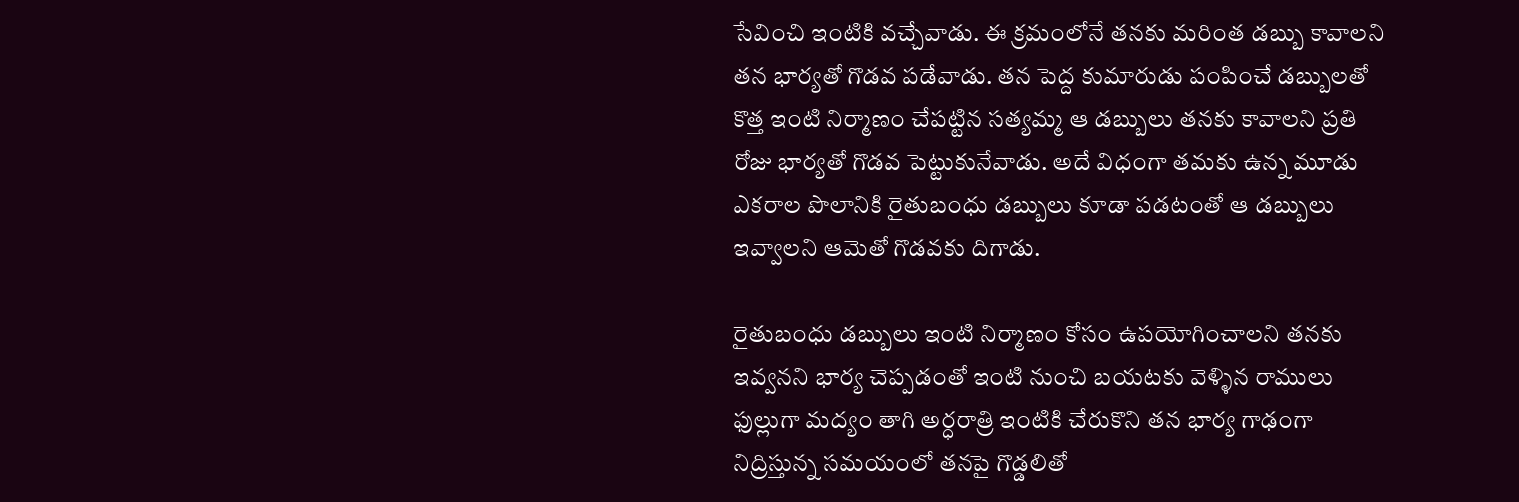సేవించి ఇంటికి వచ్చేవాడు. ఈ క్రమంలోనే తనకు మరింత డబ్బు కావాలని తన భార్యతో గొడవ పడేవాడు. తన పెద్ద కుమారుడు పంపించే డబ్బులతో కొత్త ఇంటి నిర్మాణం చేపట్టిన సత్యమ్మ ఆ డబ్బులు తనకు కావాలని ప్రతి రోజు భార్యతో గొడవ పెట్టుకునేవాడు. అదే విధంగా తమకు ఉన్న మూడు ఎకరాల పొలానికి రైతుబంధు డబ్బులు కూడా పడటంతో ఆ డబ్బులు ఇవ్వాలని ఆమెతో గొడవకు దిగాడు.

రైతుబంధు డబ్బులు ఇంటి నిర్మాణం కోసం ఉపయోగించాలని తనకు ఇవ్వనని భార్య చెప్పడంతో ఇంటి నుంచి బయటకు వెళ్ళిన రాములు ఫుల్లుగా మద్యం తాగి అర్ధరాత్రి ఇంటికి చేరుకొని తన భార్య గాఢంగా నిద్రిస్తున్న సమయంలో తనపై గొడ్డలితో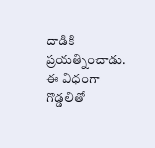దాడికి ప్రయత్నించాడు. ఈ విధంగా గొడ్డలితో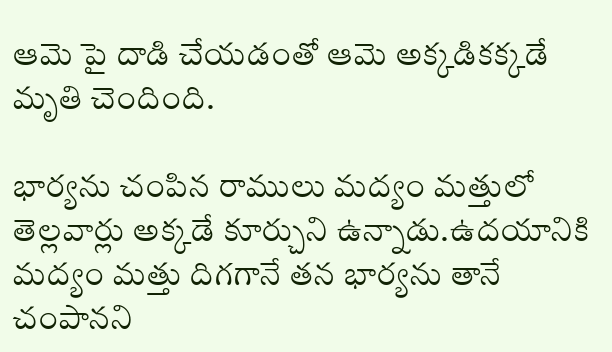ఆమె పై దాడి చేయడంతో ఆమె అక్కడికక్కడే మృతి చెందింది.

భార్యను చంపిన రాములు మద్యం మత్తులో తెల్లవార్లు అక్కడే కూర్చుని ఉన్నాడు.ఉదయానికి మద్యం మత్తు దిగగానే తన భార్యను తానే చంపానని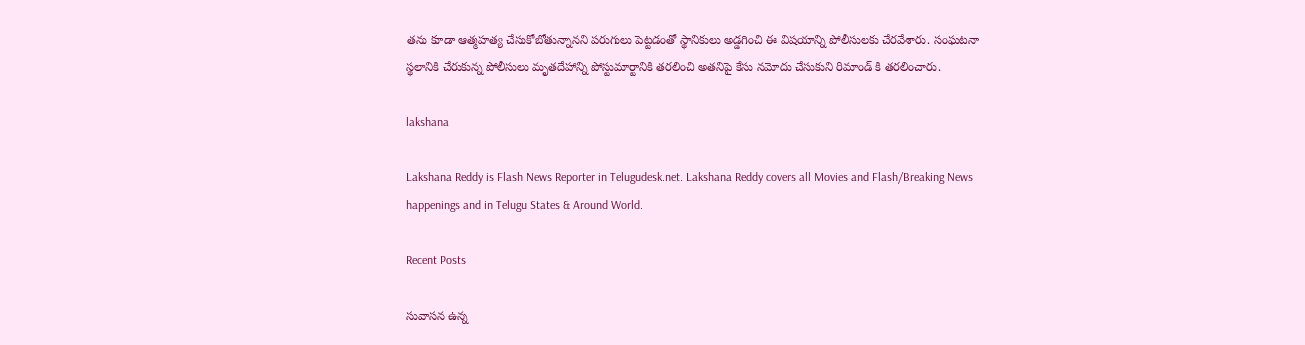తను కూడా ఆత్మహత్య చేసుకోబోతున్నానని పరుగులు పెట్టడంతో స్థానికులు అడ్డగించి ఈ విషయాన్ని పోలీసులకు చేరవేశారు. సంఘటనా స్థలానికి చేరుకున్న పోలీసులు మృతదేహాన్ని పోస్టుమార్టానికి తరలించి అతనిపై కేసు నమోదు చేసుకుని రిమాండ్ కి తరలించారు.

lakshana

Lakshana Reddy is Flash News Reporter in Telugudesk.net. Lakshana Reddy covers all Movies and Flash/Breaking News happenings and in Telugu States & Around World.

Recent Posts

సువాసన ఉన్న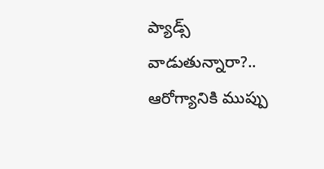ప్యాడ్స్ వాడుతున్నారా?.. ఆరోగ్యానికి ముప్పు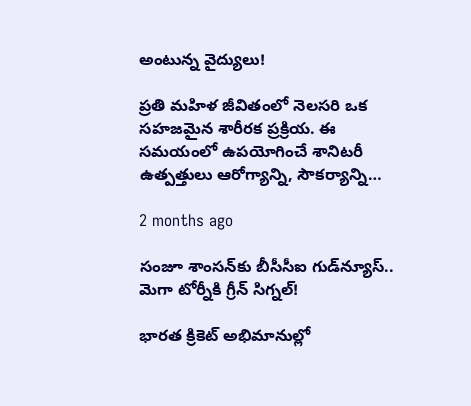అంటున్న వైద్యులు!

ప్రతి మహిళ జీవితంలో నెలసరి ఒక సహజమైన శారీరక ప్రక్రియ. ఈ సమయంలో ఉపయోగించే శానిటరీ ఉత్పత్తులు ఆరోగ్యాన్ని, సౌకర్యాన్ని…

2 months ago

సంజూ శాంసన్‌కు బీసీసీఐ గుడ్‌న్యూస్.. మెగా టోర్నీకి గ్రీన్ సిగ్నల్!

భారత క్రికెట్ అభిమానుల్లో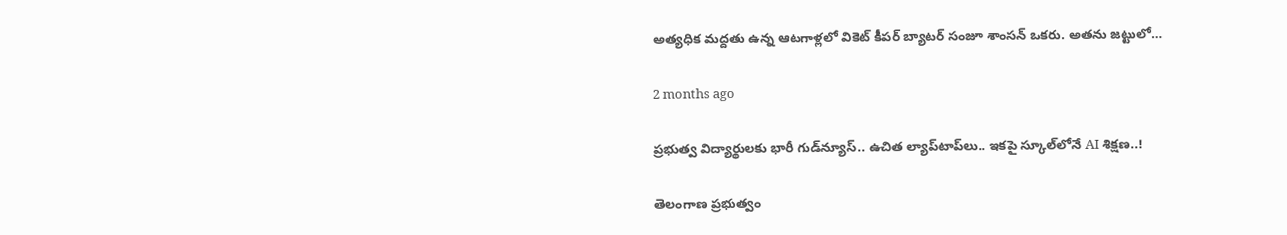అత్యధిక మద్దతు ఉన్న ఆటగాళ్లలో వికెట్ కీపర్ బ్యాటర్ సంజూ శాంసన్ ఒకరు. అతను జట్టులో…

2 months ago

ప్రభుత్వ విద్యార్థులకు భారీ గుడ్‌న్యూస్.. ఉచిత ల్యాప్‌టాప్‌లు.. ఇకపై స్కూల్‌లోనే AI శిక్షణ..!

తెలంగాణ ప్రభుత్వం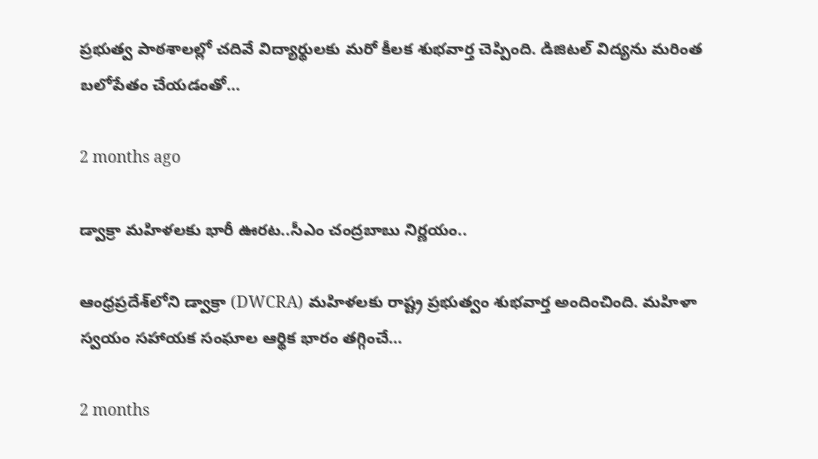ప్రభుత్వ పాఠశాలల్లో చదివే విద్యార్థులకు మరో కీలక శుభవార్త చెప్పింది. డిజిటల్ విద్యను మరింత బలోపేతం చేయడంతో…

2 months ago

డ్వాక్రా మహిళలకు భారీ ఊరట..సీఎం చంద్రబాబు నిర్ణయం..

ఆంధ్రప్రదేశ్‌లోని డ్వాక్రా (DWCRA) మహిళలకు రాష్ట్ర ప్రభుత్వం శుభవార్త అందించింది. మహిళా స్వయం సహాయక సంఘాల ఆర్థిక భారం తగ్గించే…

2 months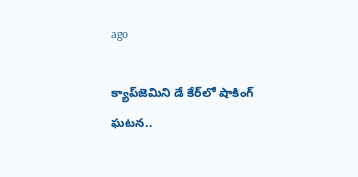ago

క్యాప్‌జెమిని డే కేర్‌లో షాకింగ్ ఘటన..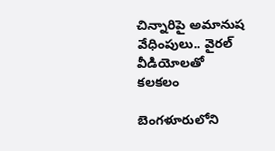చిన్నారిపై అమానుష వేధింపులు.. వైరల్ వీడియోలతో కలకలం

బెంగళూరులోని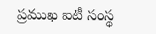ప్రముఖ ఐటీ సంస్థ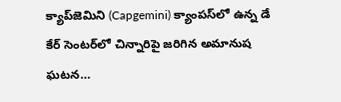క్యాప్‌జెమిని (Capgemini) క్యాంపస్‌లో ఉన్న డే కేర్ సెంటర్‌లో చిన్నారిపై జరిగిన అమానుష ఘటన…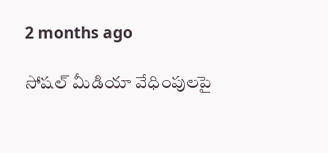2 months ago

సోషల్ మీడియా వేధింపులపై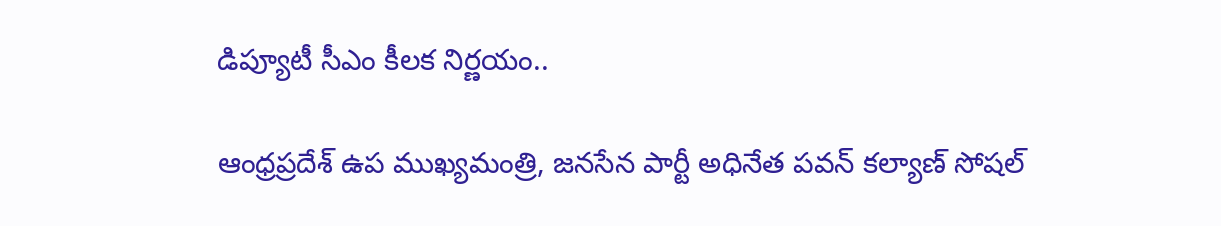డిప్యూటీ సీఎం కీలక నిర్ణయం..

ఆంధ్రప్రదేశ్ ఉప ముఖ్యమంత్రి, జనసేన పార్టీ అధినేత పవన్ కల్యాణ్ సోషల్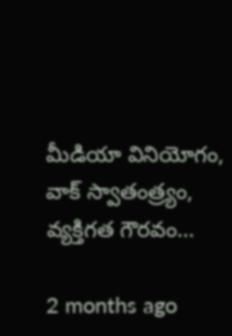మీడియా వినియోగం, వాక్ స్వాతంత్ర్యం, వ్యక్తిగత గౌరవం…

2 months ago